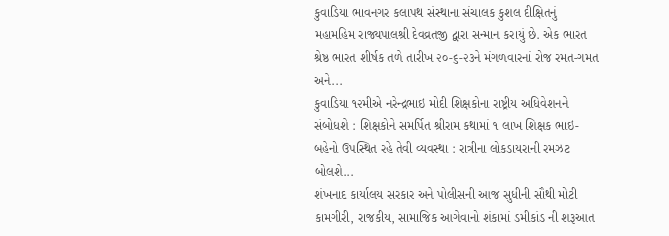કુવાડિયા ભાવનગર કલાપથ સંસ્થાના સંચાલક કુશલ દીક્ષિતનું મહામહિમ રાજ્યપાલશ્રી દેવવ્રતજી દ્વારા સન્માન કરાયું છે. એક ભારત શ્રેષ્ઠ ભારત શીર્ષક તળે તારીખ ૨૦-૬-૨૩ને મંગળવારનાં રોજ રમત-ગમત અને...
કુવાડિયા ૧૨મીએ નરેન્દ્રભાઇ મોદી શિક્ષકોના રાષ્ટ્રીય અધિવેશનને સંબોધશે : શિક્ષકોને સમર્પિત શ્રીરામ કથામાં ૧ લાખ શિક્ષક ભાઇ-બહેનો ઉપસ્થિત રહે તેવી વ્યવસ્થા : રાત્રીના લોકડાયરાની રમઝટ બોલશે...
શંખનાદ કાર્યાલય સરકાર અને પોલીસની આજ સુધીની સૌથી મોટી કામગીરી, રાજકીય, સામાજિક આગેવાનો શંકામાં ડમીકાંડ ની શરૂઆત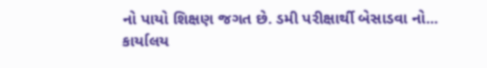નો પાયો શિક્ષણ જગત છે. ડમી પરીક્ષાર્થી બેસાડવા નો...
કાર્યાલય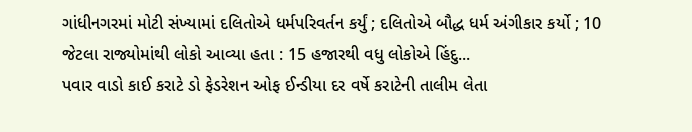ગાંધીનગરમાં મોટી સંખ્યામાં દલિતોએ ધર્મપરિવર્તન કર્યું ; દલિતોએ બૌદ્ધ ધર્મ અંગીકાર કર્યો ; 10 જેટલા રાજ્યોમાંથી લોકો આવ્યા હતા : 15 હજારથી વધુ લોકોએ હિંદુ...
પવાર વાડો કાઈ કરાટે ડો ફેડરેશન ઓફ ઈન્ડીયા દર વર્ષે કરાટેની તાલીમ લેતા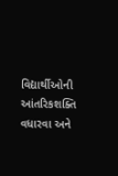વિદ્યાર્થીઓની આંતરિકશક્તિ વધારવા અને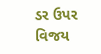ડર ઉપર વિજય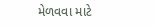મેળવવા માટે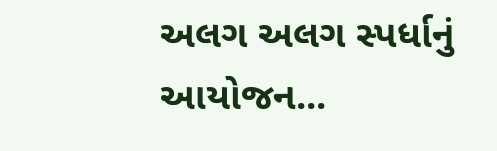અલગ અલગ સ્પર્ધાનું આયોજન...